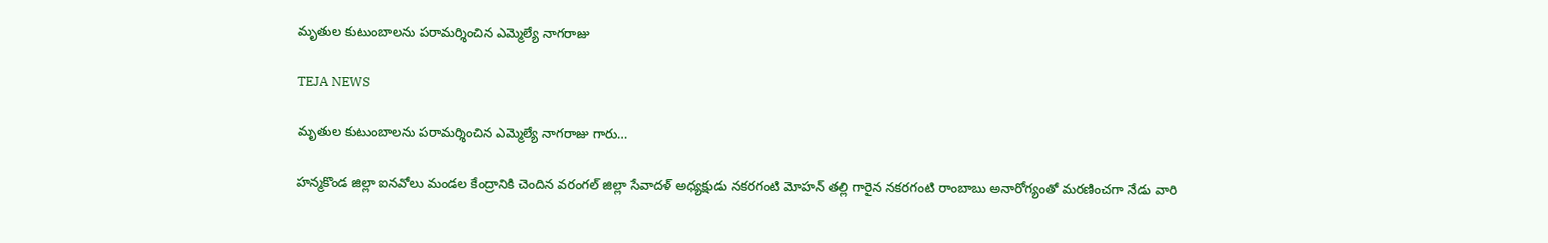మృతుల కుటుంబాలను పరామర్శించిన ఎమ్మెల్యే నాగరాజు

TEJA NEWS

మృతుల కుటుంబాలను పరామర్శించిన ఎమ్మెల్యే నాగరాజు గారు…

హన్మకొండ జిల్లా ఐనవోలు మండల కేంద్రానికి చెందిన వరంగల్ జిల్లా సేవాదళ్ అధ్యక్షుడు నకరగంటి మోహన్ తల్లి గారైన నకరగంటి రాంబాబు అనారోగ్యంతో మరణించగా నేడు వారి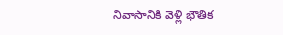నివాసానికి వెళ్లి భౌతిక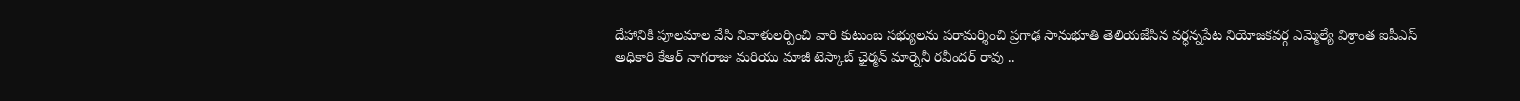దేహానికి పూలమాల వేసి నివాళులర్పించి వారి కుటుంబ సభ్యులను పరామర్శించి ప్రగాఢ సానుభూతి తెలియజేసిన వర్ధన్నపేట నియోజకవర్గ ఎమ్మెల్యే విశ్రాంత ఐపీఎస్ అధికారి కేఆర్ నాగరాజు మరియు మాజీ టెస్కాబ్ ఛైర్మన్ మార్నెనీ రవీందర్ రావు ..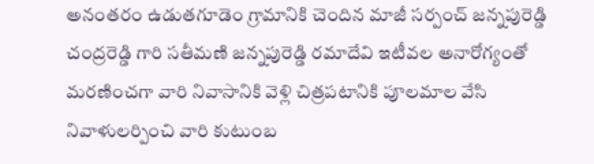అనంతరం ఉడుతగూడెం గ్రామానికి చెందిన మాజీ సర్పంచ్ జన్నపురెడ్డి చంద్రరెడ్డి గారి సతీమణి జన్నపురెడ్డి రమాదేవి ఇటీవల అనారోగ్యంతో మరణించగా వారి నివాసానికి వెళ్లి చిత్రపటానికి పూలమాల వేసి నివాళులర్పించి వారి కుటుంబ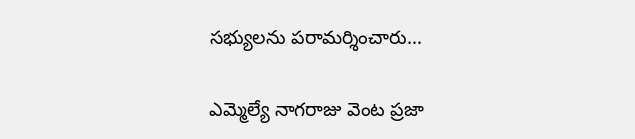సభ్యులను పరామర్శించారు…

ఎమ్మెల్యే నాగరాజు వెంట ప్రజా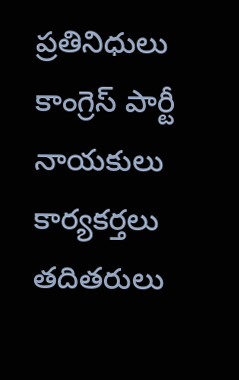ప్రతినిధులు కాంగ్రెస్ పార్టీ నాయకులు కార్యకర్తలు తదితరులు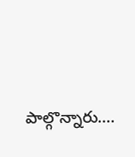పాల్గొన్నారు….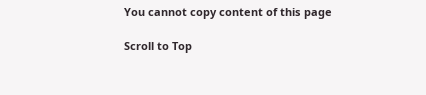You cannot copy content of this page

Scroll to Top